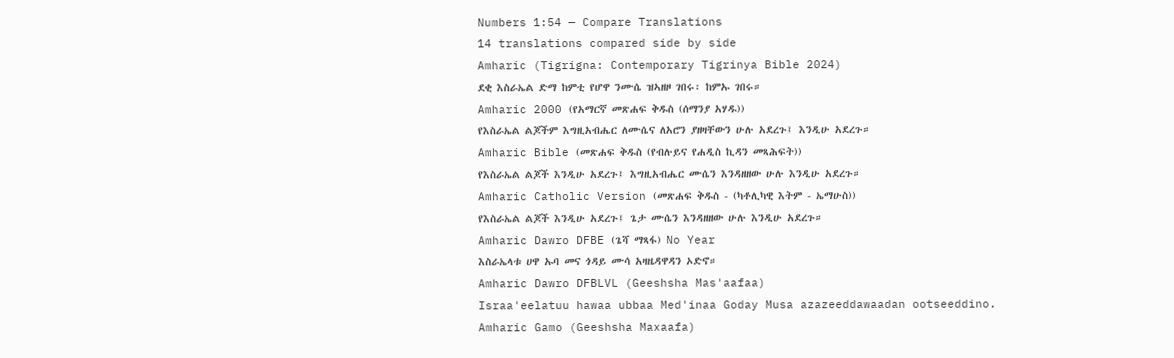Numbers 1:54 — Compare Translations
14 translations compared side by side
Amharic (Tigrigna: Contemporary Tigrinya Bible 2024)
ደቂ እስራኤል ድማ ከምቲ የሆዋ ንሙሴ ዝኣዘዞ ገበሩ፡ ከምኡ ገበሩ።
Amharic 2000 (የአማርኛ መጽሐፍ ቅዱስ (ሰማንያ አሃዱ))
የእስራኤል ልጆችም እግዚአብሔር ለሙሴና ለአሮን ያዘዛቸውን ሁሉ አደረጉ፤ እንዲሁ አደረጉ።
Amharic Bible (መጽሐፍ ቅዱስ (የብሉይና የሐዲስ ኪዳን መጻሕፍት))
የእስራኤል ልጆች እንዲሁ አደረጉ፤ እግዚአብሔር ሙሴን እንዳዘዘው ሁሉ እንዲሁ አደረጉ።
Amharic Catholic Version (መጽሐፍ ቅዱስ - (ካቶሊካዊ እትም - ኤማሁስ))
የእስራኤል ልጆች እንዲሁ አደረጉ፤ ጌታ ሙሴን እንዳዘዘው ሁሉ እንዲሁ አደረጉ።
Amharic Dawro DFBE (ጌሻ ማጻፋ) No Year
እስራኤላቱ ሀዋ ኡባ መና ጎዳይ ሙሳ አዛዜዳዋዳን ኦድኖ።
Amharic Dawro DFBLVL (Geeshsha Mas'aafaa)
Israa'eelatuu hawaa ubbaa Med'inaa Goday Musa azazeeddawaadan ootseeddino.
Amharic Gamo (Geeshsha Maxaafa)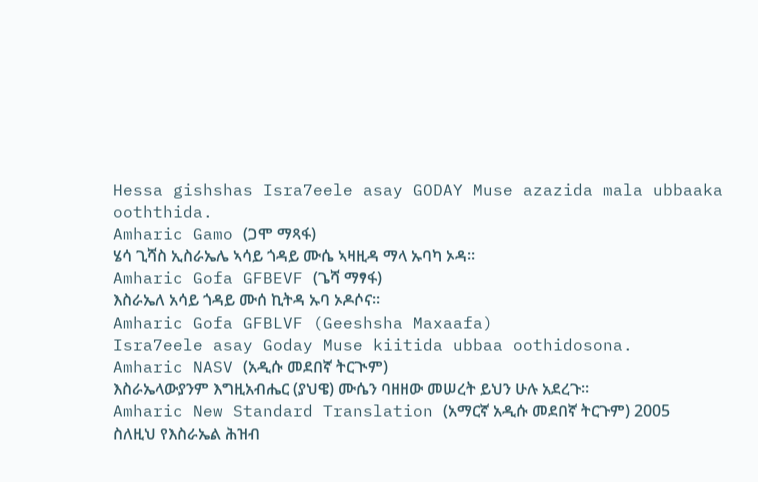Hessa gishshas Isra7eele asay GODAY Muse azazida mala ubbaaka ooththida.
Amharic Gamo (ጋሞ ማጻፋ)
ሄሳ ጊሻስ ኢስራኤሌ ኣሳይ ጎዳይ ሙሴ ኣዛዚዳ ማላ ኡባካ ኦዳ።
Amharic Gofa GFBEVF (ጌሻ ማፃፋ)
እስራኤለ አሳይ ጎዳይ ሙሰ ኪትዳ ኡባ ኦዶሶና።
Amharic Gofa GFBLVF (Geeshsha Maxaafa)
Isra7eele asay Goday Muse kiitida ubbaa oothidosona.
Amharic NASV (አዲሱ መደበኛ ትርጒም)
እስራኤላውያንም እግዚአብሔር (ያህዌ) ሙሴን ባዘዘው መሠረት ይህን ሁሉ አደረጉ።
Amharic New Standard Translation (አማርኛ አዲሱ መደበኛ ትርጉም) 2005
ስለዚህ የእስራኤል ሕዝብ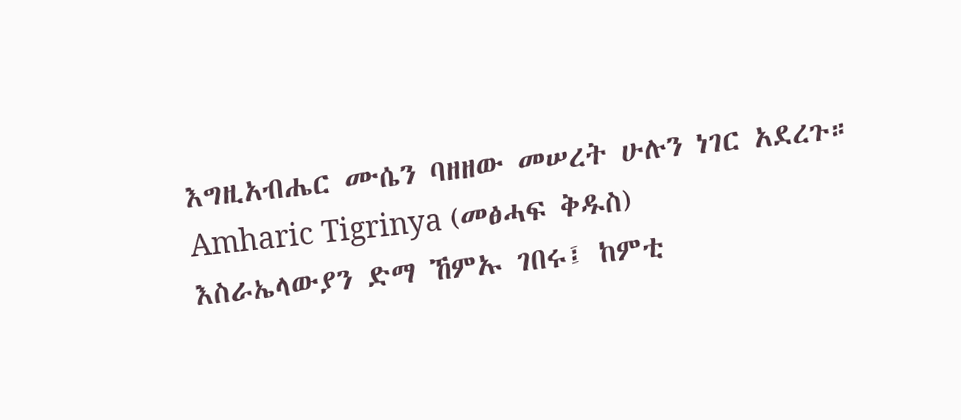እግዚአብሔር ሙሴን ባዘዘው መሠረት ሁሉን ነገር አደረጉ።
Amharic Tigrinya (መፅሓፍ ቅዱስ)
እስራኤላውያን ድማ ኸምኡ ገበሩ፤ ከምቲ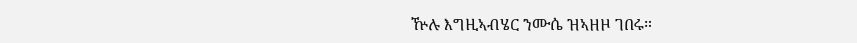ዅሉ እግዚኣብሄር ንሙሴ ዝኣዘዞ ገበሩ።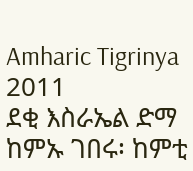Amharic Tigrinya 2011
ደቂ እስራኤል ድማ ከምኡ ገበሩ፡ ከምቲ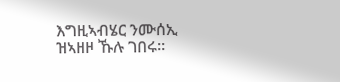እግዚኣብሄር ንሙሰኢ ዝኣዘዞ ኹሉ ገበሩ።